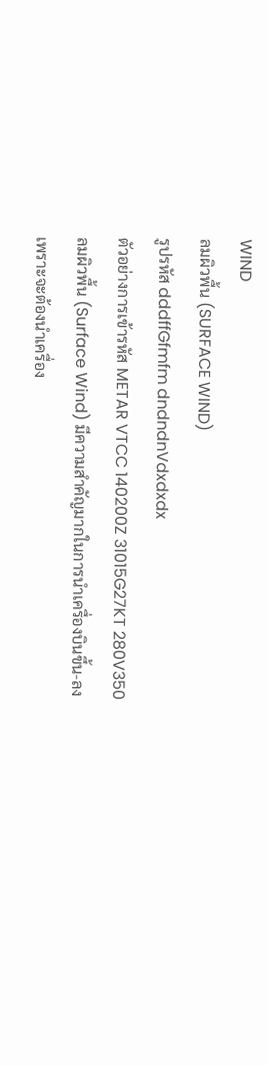WIND
ลมผิวพื้น (SURFACE WIND)
รูปรหัส dddffGfmfm dndndnVdxdxdx
ตัวอย่างการเข้ารหัส METAR VTCC 140200Z 31015G27KT 280V350
ลมผิวพื้น (Surface Wind) มีความสำคัญมากในการนำเครื่องบินขึ้น-ลง เพราะจะต้องนำเครื่อง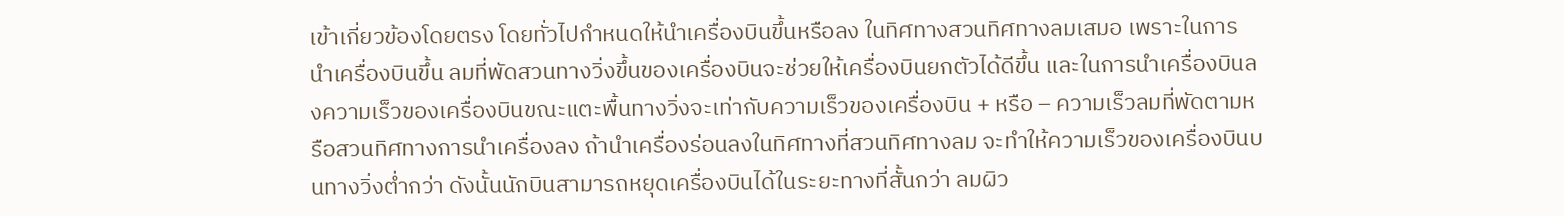เข้าเกี่ยวข้องโดยตรง โดยทั่วไปกำหนดให้นำเครื่องบินขึ้นหรือลง ในทิศทางสวนทิศทางลมเสมอ เพราะในการนำเครื่องบินขึ้น ลมที่พัดสวนทางวิ่งขึ้นของเครื่องบินจะช่วยให้เครื่องบินยกตัวได้ดีขึ้น และในการนำเครื่องบินลงความเร็วของเครื่องบินขณะแตะพื้นทางวิ่งจะเท่ากับความเร็วของเครื่องบิน + หรือ – ความเร็วลมที่พัดตามหรือสวนทิศทางการนำเครื่องลง ถ้านำเครื่องร่อนลงในทิศทางที่สวนทิศทางลม จะทำให้ความเร็วของเครื่องบินบนทางวิ่งต่ำกว่า ดังนั้นนักบินสามารถหยุดเครื่องบินได้ในระยะทางที่สั้นกว่า ลมผิว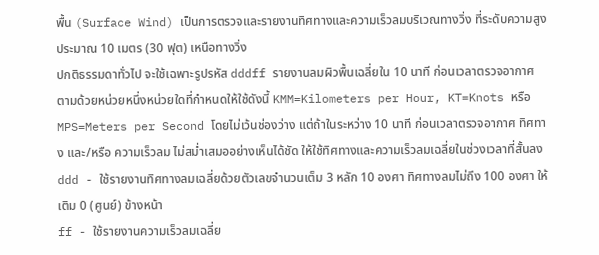พื้น (Surface Wind) เป็นการตรวจและรายงานทิศทางและความเร็วลมบริเวณทางวิ่ง ที่ระดับความสูงประมาณ 10 เมตร (30 ฟุต) เหนือทางวิ่ง
ปกติธรรมดาทั่วไป จะใช้เฉพาะรูปรหัส dddff รายงานลมผิวพื้นเฉลี่ยใน 10 นาที ก่อนเวลาตรวจอากาศ ตามด้วยหน่วยหนึ่งหน่วยใดที่กำหนดให้ใช้ดังนี้ KMM=Kilometers per Hour, KT=Knots หรือ MPS=Meters per Second โดยไม่เว้นช่องว่าง แต่ถ้าในระหว่าง 10 นาที ก่อนเวลาตรวจอากาศ ทิศทาง และ/หรือ ความเร็วลม ไม่สม่ำเสมออย่างเห็นได้ชัด ให้ใช้ทิศทางและความเร็วลมเฉลี่ยในช่วงเวลาที่สั้นลง
ddd - ใช้รายงานทิศทางลมเฉลี่ยด้วยตัวเลขจำนวนเต็ม 3 หลัก 10 องศา ทิศทางลมไม่ถึง 100 องศา ให้เติม 0 (ศูนย์) ข้างหน้า
ff - ใช้รายงานความเร็วลมเฉลี่ย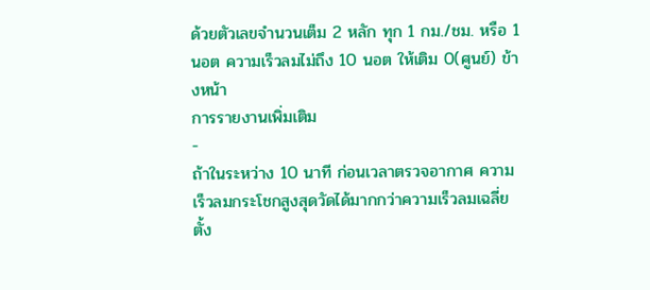ด้วยตัวเลขจำนวนเต็ม 2 หลัก ทุก 1 กม./ชม. หรือ 1 นอต ความเร็วลมไม่ถึง 10 นอต ให้เติม 0(ศูนย์) ข้างหน้า
การรายงานเพิ่มเติม
-
ถ้าในระหว่าง 10 นาที ก่อนเวลาตรวจอากาศ ความเร็วลมกระโชกสูงสุดวัดได้มากกว่าความเร็วลมเฉลี่ย ตั้ง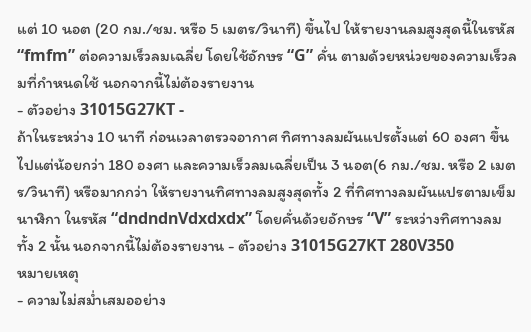แต่ 10 นอต (20 กม./ชม. หรือ 5 เมตร/วินาที) ขึ้นไป ให้รายงานลมสูงสุดนี้ในรหัส “fmfm” ต่อความเร็วลมเฉลี่ย โดยใช้อักษร “G” คั่น ตามด้วยหน่วยของความเร็วลมที่กำหนดใช้ นอกจากนี้ไม่ต้องรายงาน
- ตัวอย่าง 31015G27KT -
ถ้าในระหว่าง 10 นาที ก่อนเวลาตรวจอากาศ ทิศทางลมผันแปรตั้งแต่ 60 องศา ขึ้นไปแต่น้อยกว่า 180 องศา และความเร็วลมเฉลี่ยเป็น 3 นอต(6 กม./ชม. หรือ 2 เมตร/วินาที) หรือมากกว่า ให้รายงานทิศทางลมสูงสุดทั้ง 2 ที่ทิศทางลมผันแปรตามเข็มนาฬิกา ในรหัส “dndndnVdxdxdx” โดยคั่นด้วยอักษร “V” ระหว่างทิศทางลมทั้ง 2 นั้น นอกจากนี้ไม่ต้องรายงาน - ตัวอย่าง 31015G27KT 280V350
หมายเหตุ
- ความไม่สม่ำเสมออย่าง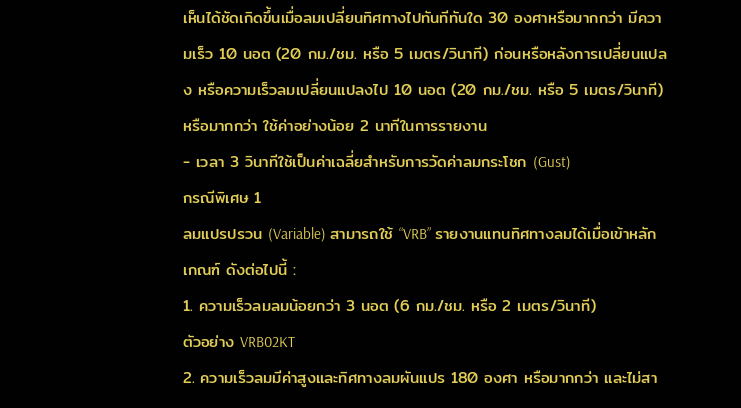เห็นได้ชัดเกิดขึ้นเมื่อลมเปลี่ยนทิศทางไปทันทีทันใด 30 องศาหรือมากกว่า มีความเร็ว 10 นอต (20 กม./ชม. หรือ 5 เมตร/วินาที) ก่อนหรือหลังการเปลี่ยนแปลง หรือความเร็วลมเปลี่ยนแปลงไป 10 นอต (20 กม./ชม. หรือ 5 เมตร/วินาที) หรือมากกว่า ใช้ค่าอย่างน้อย 2 นาทีในการรายงาน
- เวลา 3 วินาทีใช้เป็นค่าเฉลี่ยสำหรับการวัดค่าลมกระโชก (Gust)
กรณีพิเศษ 1
ลมแปรปรวน (Variable) สามารถใช้ “VRB” รายงานแทนทิศทางลมได้เมื่อเข้าหลักเกณฑ์ ดังต่อไปนี้ :
1. ความเร็วลมลมน้อยกว่า 3 นอต (6 กม./ชม. หรือ 2 เมตร/วินาที)
ตัวอย่าง VRB02KT
2. ความเร็วลมมีค่าสูงและทิศทางลมผันแปร 180 องศา หรือมากกว่า และไม่สา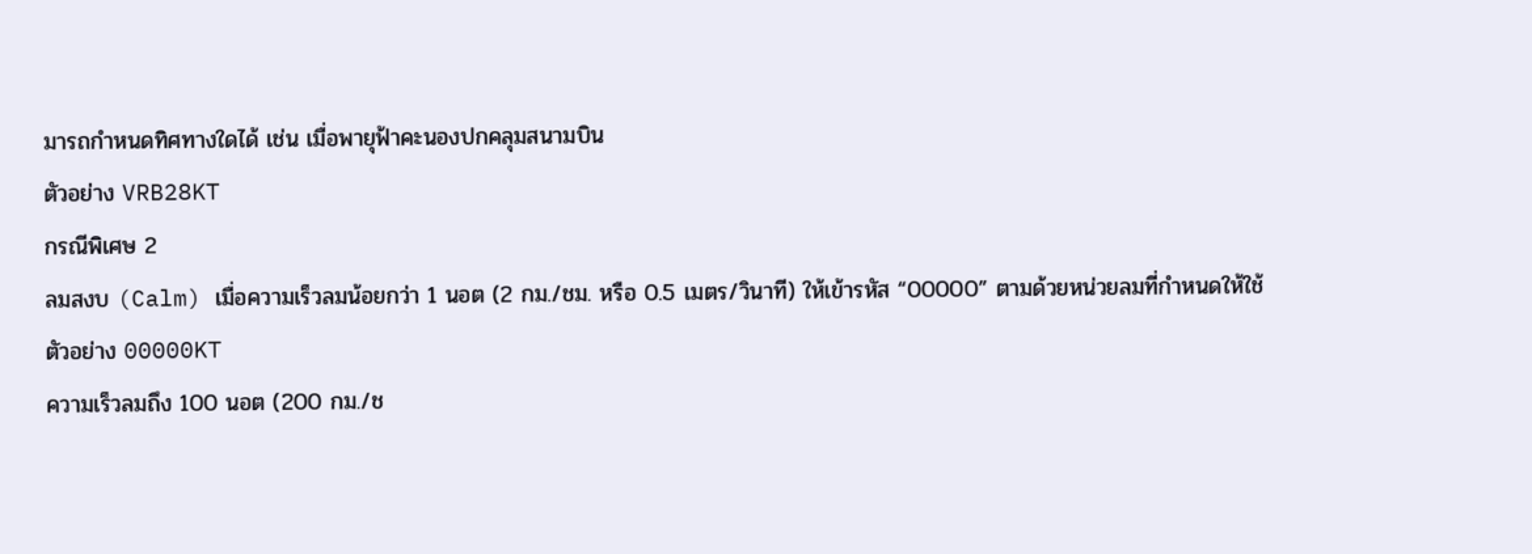มารถกำหนดทิศทางใดได้ เช่น เมื่อพายุฟ้าคะนองปกคลุมสนามบิน
ตัวอย่าง VRB28KT
กรณีพิเศษ 2
ลมสงบ (Calm) เมื่อความเร็วลมน้อยกว่า 1 นอต (2 กม./ชม. หรือ 0.5 เมตร/วินาที) ให้เข้ารหัส “00000” ตามด้วยหน่วยลมที่กำหนดให้ใช้
ตัวอย่าง 00000KT
ความเร็วลมถึง 100 นอต (200 กม./ช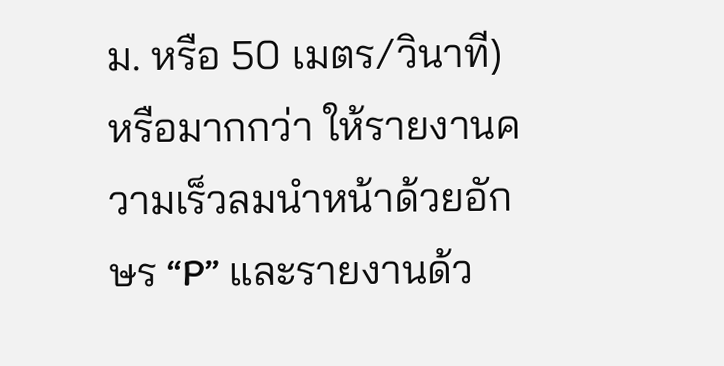ม. หรือ 50 เมตร/วินาที) หรือมากกว่า ให้รายงานความเร็วลมนำหน้าด้วยอักษร “P” และรายงานด้ว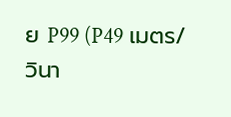ย P99 (P49 เมตร/วินา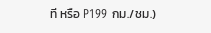ที หรือ P199 กม./ชม.)